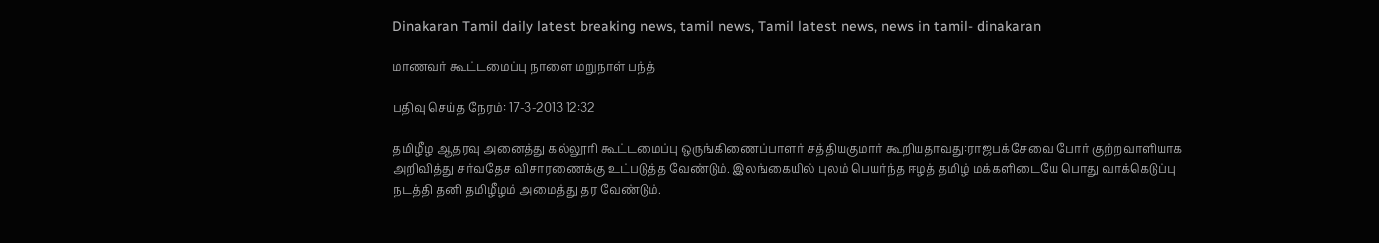Dinakaran Tamil daily latest breaking news, tamil news, Tamil latest news, news in tamil- dinakaran

மாணவர் கூட்டமைப்பு நாளை மறுநாள் பந்த்

பதிவு செய்த நேரம்: 17-3-2013 12:32

தமிழீழ ஆதரவு அனைத்து கல்லூரி கூட்டமைப்பு ஒருங்கிணைப்பாளர் சத்தியகுமார் கூறியதாவது:ராஜபக்சேவை போர் குற்றவாளியாக அறிவித்து சர்வதேச விசாரணைக்கு உட்படுத்த வேண்டும். இலங்கையில் புலம் பெயர்ந்த ஈழத் தமிழ் மக்களிடையே பொது வாக்கெடுப்பு நடத்தி தனி தமிழீழம் அமைத்து தர வேண்டும்.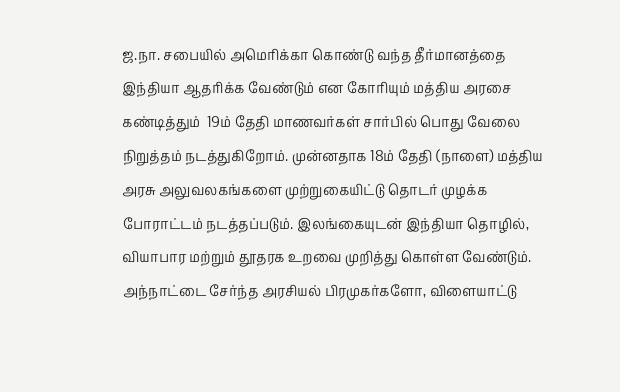ஜ.நா. சபையில் அமெரிக்கா கொண்டு வந்த தீர்மானத்தை இந்தியா ஆதரிக்க வேண்டும் என கோரியும் மத்திய அரசை கண்டித்தும்  19ம் தேதி மாணவர்கள் சார்பில் பொது வேலை நிறுத்தம் நடத்துகிறோம். முன்னதாக 18ம் தேதி (நாளை) மத்திய அரசு அலுவலகங்களை முற்றுகையிட்டு தொடர் முழக்க போராட்டம் நடத்தப்படும். இலங்கையுடன் இந்தியா தொழில், வியாபார மற்றும் தூதரக உறவை முறித்து கொள்ள வேண்டும். அந்நாட்டை சேர்ந்த அரசியல் பிரமுகர்களோ, விளையாட்டு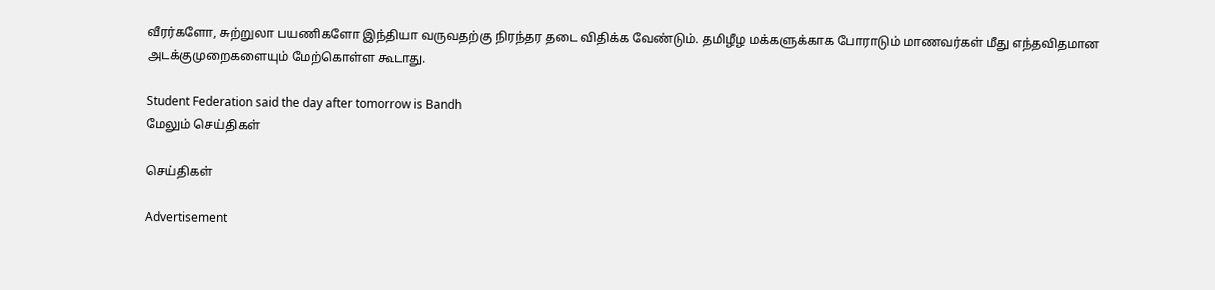வீரர்களோ, சுற்றுலா பயணிகளோ இந்தியா வருவதற்கு நிரந்தர தடை விதிக்க வேண்டும். தமிழீழ மக்களுக்காக போராடும் மாணவர்கள் மீது எந்தவிதமான அடக்குமுறைகளையும் மேற்கொள்ள கூடாது.

Student Federation said the day after tomorrow is Bandh
மேலும் செய்திகள்

செய்திகள்

Advertisement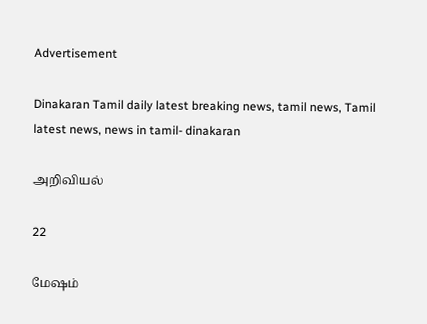Advertisement

Dinakaran Tamil daily latest breaking news, tamil news, Tamil latest news, news in tamil- dinakaran

அறிவியல்

22

மேஷம்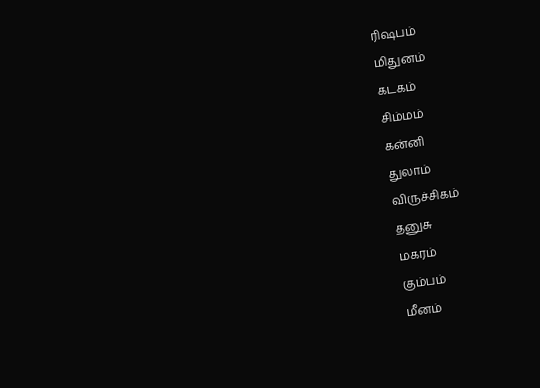ரிஷபம்
மிதுனம்
கடகம்
சிம்மம்
கன்னி
துலாம்
விருச்சிகம்
தனுசு
மகரம்
கும்பம்
மீனம்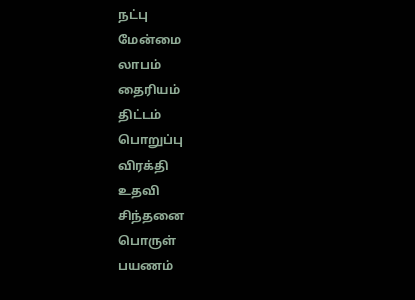நட்பு
மேன்மை
லாபம்
தைரியம்
திட்டம்
பொறுப்பு
விரக்தி
உதவி
சிந்தனை
பொருள்
பயணம்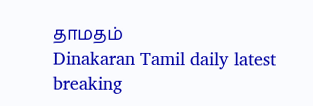தாமதம்
Dinakaran Tamil daily latest breaking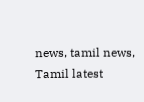news, tamil news, Tamil latest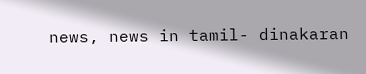news, news in tamil- dinakaran